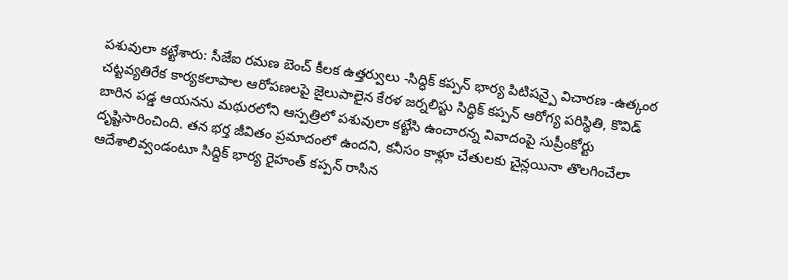పశువులా కట్టేశారు: సీజేఐ రమణ బెంచ్ కీలక ఉత్తర్వులు -సిద్ధిక్ కప్పన్ భార్య పిటిషన్పై విచారణ -ఉత్కంఠ
చట్టవ్యతిరేక కార్యకలాపాల ఆరోపణలపై జైలుపాలైన కేరళ జర్నలిస్టు సిద్ధిక్ కప్పన్ ఆరోగ్య పరిస్థితి, కొవిడ్ బారిన పడ్డ ఆయనను మథురలోని ఆస్పత్రిలో పశువులా కట్టేసి ఉంచారన్న వివాదంపై సుప్రీంకోర్టు దృష్టిసారించింది. తన భర్త జీవితం ప్రమాదంలో ఉందని, కనీసం కాళ్లూ చేతులకు చైన్లయినా తొలగించేలా ఆదేశాలివ్వండంటూ సిద్దిక్ భార్య రైహంత్ కప్పన్ రాసిన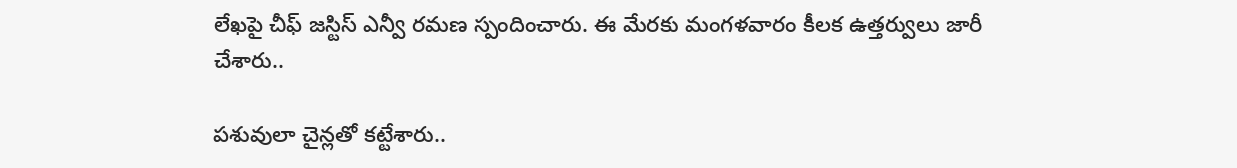లేఖపై చీఫ్ జస్టిస్ ఎన్వీ రమణ స్పందించారు. ఈ మేరకు మంగళవారం కీలక ఉత్తర్వులు జారీ చేశారు..

పశువులా చైన్లతో కట్టేశారు..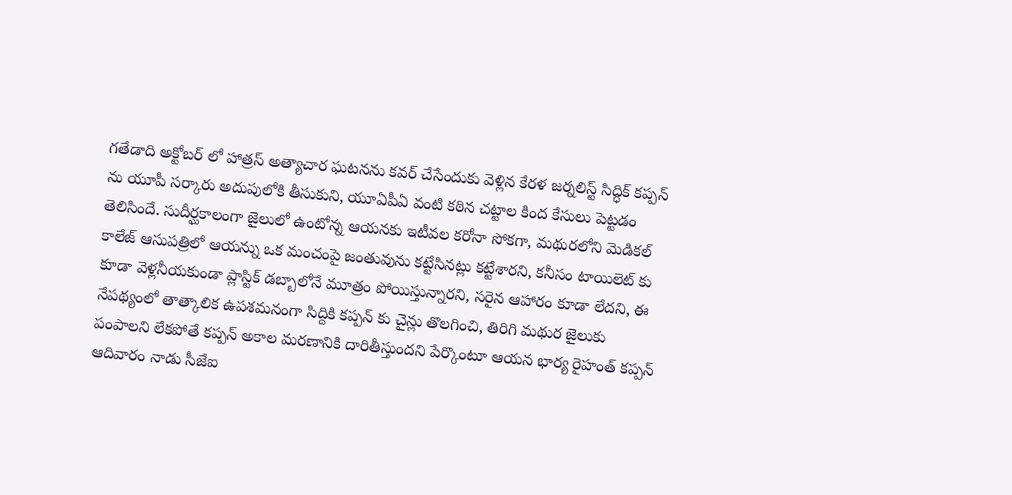గతేడాది అక్టోబర్ లో హాత్రస్ అత్యాచార ఘటనను కవర్ చేసేందుకు వెళ్లిన కేరళ జర్నలిస్ట్ సిద్ధిక్ కప్పన్ ను యూపీ సర్కారు అదుపులోకి తీసుకుని, యూఏపీఏ వంటి కఠిన చట్టాల కింద కేసులు పెట్టడం తెలిసిందే. సుదీర్ఘకాలంగా జైలులో ఉంటోన్న ఆయనకు ఇటీవల కరోనా సోకగా, మథురలోని మెడికల్ కాలేజ్ ఆసుపత్రిలో ఆయన్ను ఒక మంచంపై జంతువును కట్టేసినట్లు కట్టేశారని, కనీసం టాయిలెట్ కు కూడా వెళ్లనీయకుండా ప్లాస్టిక్ డబ్బాలోనే మూత్రం పోయిస్తున్నారని, సరైన ఆహారం కూడా లేదని, ఈ నేపథ్యంలో తాత్కాలిక ఉపశమనంగా సిద్దికి కప్పన్ కు చైన్లు తొలగించి, తిరిగి మథుర జైలుకు పంపాలని లేకపోతే కప్పన్ అకాల మరణానికి దారితీస్తుందని పేర్కొంటూ ఆయన భార్య రైహంత్ కప్పన్ ఆదివారం నాడు సీజేఐ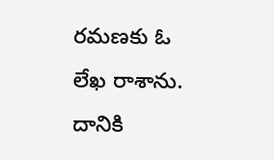రమణకు ఓ లేఖ రాశాను. దానికి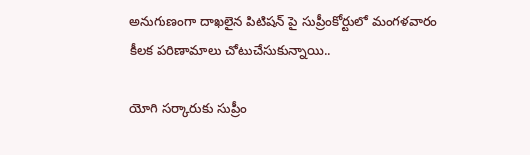అనుగుణంగా దాఖలైన పిటిషన్ పై సుప్రీంకోర్టులో మంగళవారం కీలక పరిణామాలు చోటుచేసుకున్నాయి..

యోగి సర్కారుకు సుప్రీం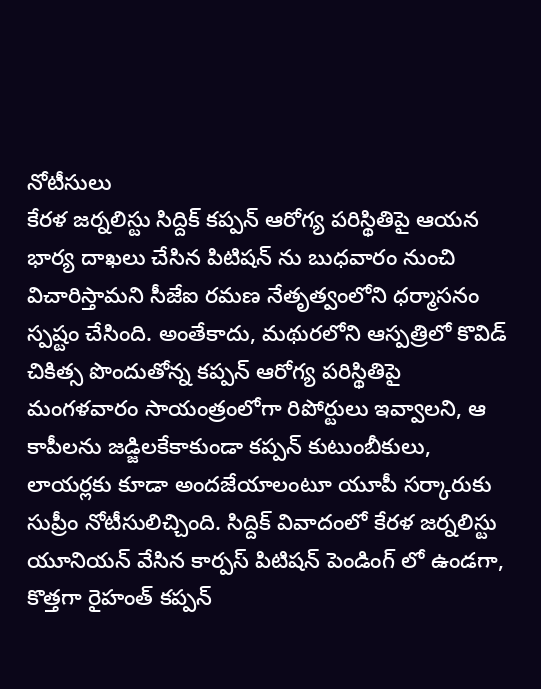నోటీసులు
కేరళ జర్నలిస్టు సిద్దిక్ కప్పన్ ఆరోగ్య పరిస్థితిపై ఆయన భార్య దాఖలు చేసిన పిటిషన్ ను బుధవారం నుంచి విచారిస్తామని సీజేఐ రమణ నేతృత్వంలోని ధర్మాసనం స్పష్టం చేసింది. అంతేకాదు, మథురలోని ఆస్పత్రిలో కొవిడ్ చికిత్స పొందుతోన్న కప్పన్ ఆరోగ్య పరిస్థితిపై మంగళవారం సాయంత్రంలోగా రిపోర్టులు ఇవ్వాలని, ఆ కాపీలను జడ్జిలకేకాకుండా కప్పన్ కుటుంబీకులు, లాయర్లకు కూడా అందజేయాలంటూ యూపీ సర్కారుకు సుప్రీం నోటీసులిచ్చింది. సిద్దిక్ వివాదంలో కేరళ జర్నలిస్టు యూనియన్ వేసిన కార్పస్ పిటిషన్ పెండింగ్ లో ఉండగా, కొత్తగా రైహంత్ కప్పన్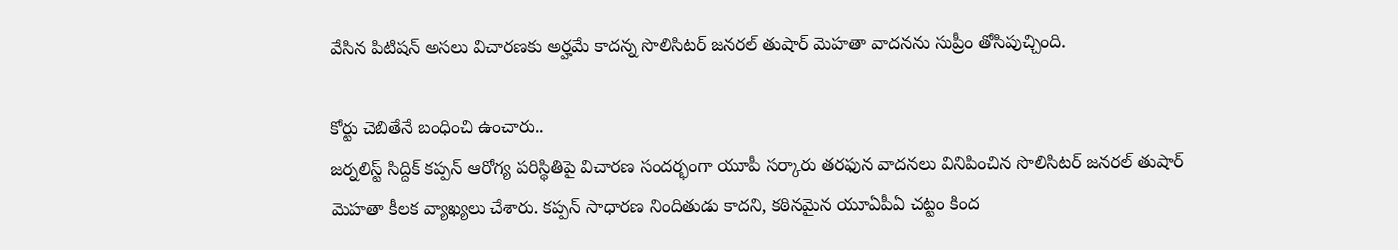వేసిన పిటిషన్ అసలు విచారణకు అర్హమే కాదన్న సొలిసిటర్ జనరల్ తుషార్ మెహతా వాదనను సుప్రీం తోసిపుచ్చింది.

కోర్టు చెబితేనే బంధించి ఉంచారు..
జర్నలిస్ట్ సిద్దిక్ కప్పన్ ఆరోగ్య పరిస్థితిపై విచారణ సందర్భంగా యూపీ సర్కారు తరఫున వాదనలు వినిపించిన సొలిసిటర్ జనరల్ తుషార్ మెహతా కీలక వ్యాఖ్యలు చేశారు. కప్పన్ సాధారణ నిందితుడు కాదని, కఠినమైన యూఏపీఏ చట్టం కింద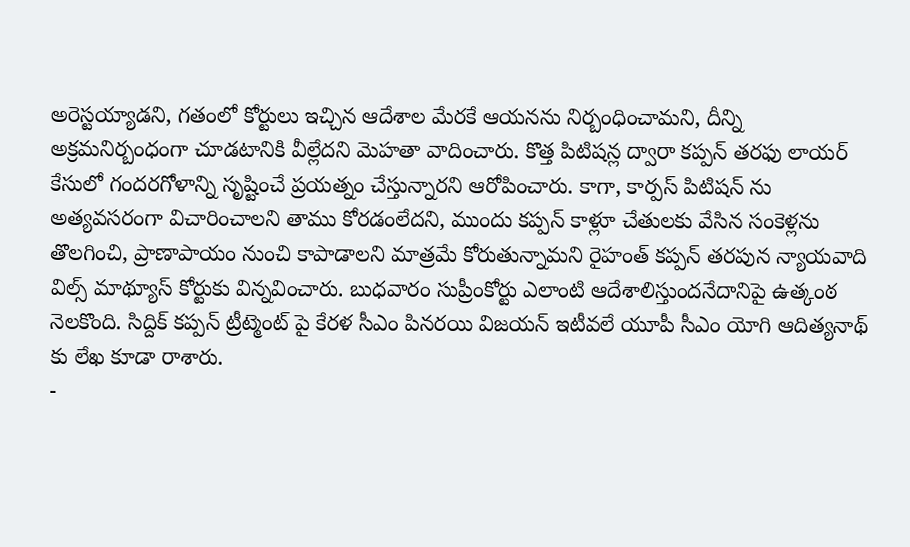అరెస్టయ్యాడని, గతంలో కోర్టులు ఇచ్చిన ఆదేశాల మేరకే ఆయనను నిర్బంధించామని, దీన్ని అక్రమనిర్బంధంగా చూడటానికి వీల్లేదని మెహతా వాదించారు. కొత్త పిటిషన్ల ద్వారా కప్పన్ తరఫు లాయర్ కేసులో గందరగోళాన్ని సృష్టించే ప్రయత్నం చేస్తున్నారని ఆరోపించారు. కాగా, కార్పస్ పిటిషన్ ను అత్యవసరంగా విచారించాలని తాము కోరడంలేదని, ముందు కప్పన్ కాళ్లూ చేతులకు వేసిన సంకెళ్లను తొలగించి, ప్రాణాపాయం నుంచి కాపాడాలని మాత్రమే కోరుతున్నామని రైహంత్ కప్పన్ తరపున న్యాయవాది విల్స్ మాథ్యూస్ కోర్టుకు విన్నవించారు. బుధవారం సుప్రీంకోర్టు ఎలాంటి ఆదేశాలిస్తుందనేదానిపై ఉత్కంఠ నెలకొంది. సిద్దిక్ కప్పన్ ట్రీట్మెంట్ పై కేరళ సీఎం పినరయి విజయన్ ఇటీవలే యూపీ సీఎం యోగి ఆదిత్యనాథ్ కు లేఖ కూడా రాశారు.
-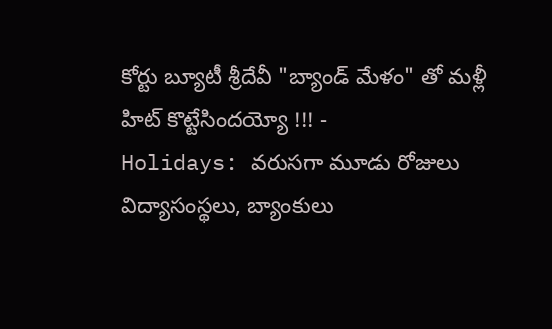కోర్టు బ్యూటీ శ్రీదేవీ "బ్యాండ్ మేళం" తో మళ్లీ హిట్ కొట్టేసిందయ్యో !!! -
Holidays: వరుసగా మూడు రోజులు విద్యాసంస్థలు, బ్యాంకులు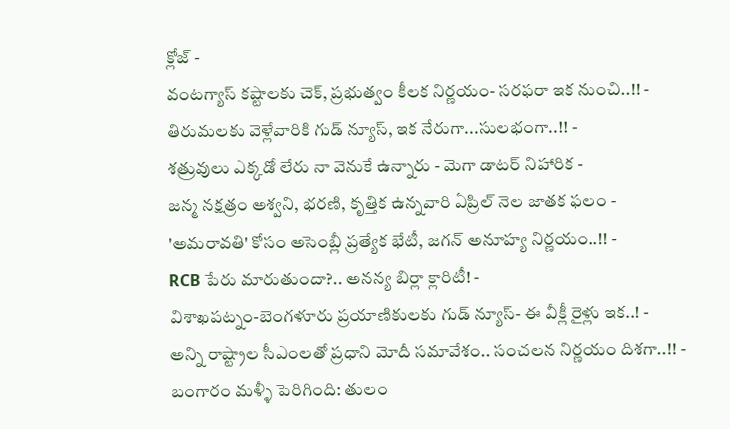క్లోజ్ -
వంటగ్యాస్ కష్టాలకు చెక్, ప్రభుత్వం కీలక నిర్ణయం- సరఫరా ఇక నుంచి..!! -
తిరుమలకు వెళ్లేవారికి గుడ్ న్యూస్, ఇక నేరుగా...సులభంగా..!! -
శత్రువులు ఎక్కడో లేరు నా వెనుకే ఉన్నారు - మెగా డాటర్ నిహారిక -
జన్మ నక్షత్రం అశ్వని, భరణి, కృత్తిక ఉన్నవారి ఏప్రిల్ నెల జాతక ఫలం -
'అమరావతి' కోసం అసెంబ్లీ ప్రత్యేక భేటీ, జగన్ అనూహ్య నిర్ణయం..!! -
RCB పేరు మారుతుందా?.. అనన్య బిర్లా క్లారిటీ! -
విశాఖపట్నం-బెంగళూరు ప్రయాణికులకు గుడ్ న్యూస్- ఈ వీక్లీ రైళ్లు ఇక..! -
అన్ని రాష్ట్రాల సీఎంలతో ప్రధాని మోదీ సమావేశం.. సంచలన నిర్ణయం దిశగా..!! -
బంగారం మళ్ళీ పెరిగింది: తులం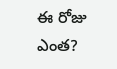ఈ రోజు ఎంత?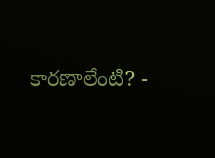కారణాలేంటి? -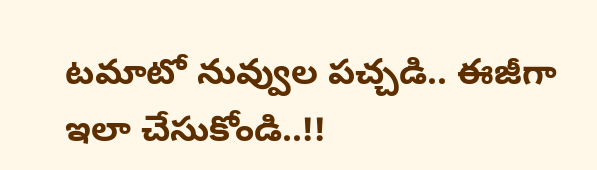టమాటో నువ్వుల పచ్చడి.. ఈజీగా ఇలా చేసుకోండి..!!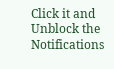Click it and Unblock the Notifications